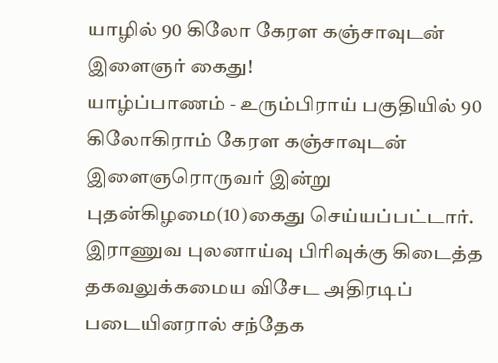யாழில் 90 கிலோ கேரள கஞ்சாவுடன் இளைஞர் கைது!
யாழ்ப்பாணம் - உரும்பிராய் பகுதியில் 90 கிலோகிராம் கேரள கஞ்சாவுடன் இளைஞரொருவர் இன்று புதன்கிழமை(10)கைது செய்யப்பட்டார்.
இராணுவ புலனாய்வு பிரிவுக்கு கிடைத்த தகவலுக்கமைய விசேட அதிரடிப் படையினரால் சந்தேக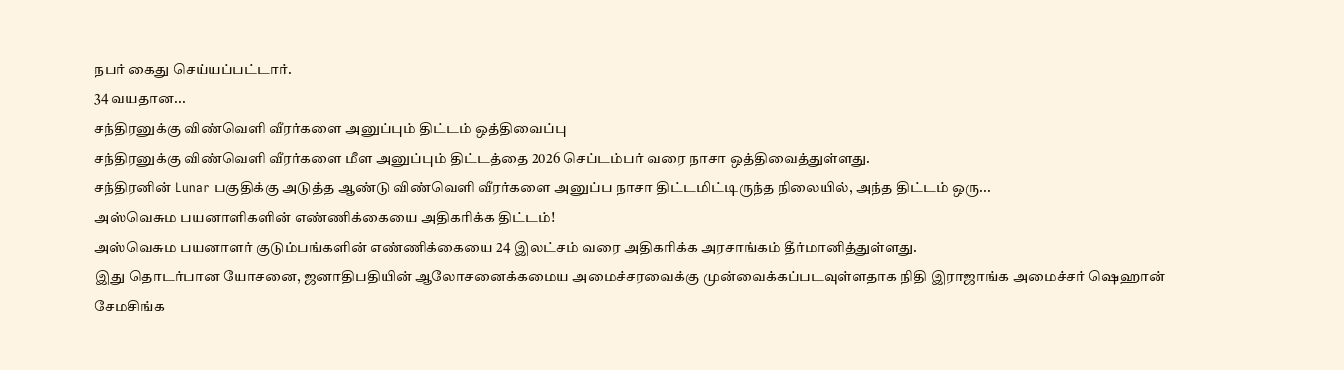நபர் கைது செய்யப்பட்டார்.
34 வயதான...
சந்திரனுக்கு விண்வெளி வீரர்களை அனுப்பும் திட்டம் ஒத்திவைப்பு
சந்திரனுக்கு விண்வௌி வீரர்களை மீள அனுப்பும் திட்டத்தை 2026 செப்டம்பர் வரை நாசா ஒத்திவைத்துள்ளது.
சந்திரனின் Lunar பகுதிக்கு அடுத்த ஆண்டு விண்வௌி வீரர்களை அனுப்ப நாசா திட்டமிட்டிருந்த நிலையில், அந்த திட்டம் ஒரு...
அஸ்வெசும பயனாளிகளின் எண்ணிக்கையை அதிகரிக்க திட்டம்!
அஸ்வெசும பயனாளர் குடும்பங்களின் எண்ணிக்கையை 24 இலட்சம் வரை அதிகரிக்க அரசாங்கம் தீர்மானித்துள்ளது.
இது தொடர்பான யோசனை, ஜனாதிபதியின் ஆலோசனைக்கமைய அமைச்சரவைக்கு முன்வைக்கப்படவுள்ளதாக நிதி இராஜாங்க அமைச்சர் ஷெஹான் சேமசிங்க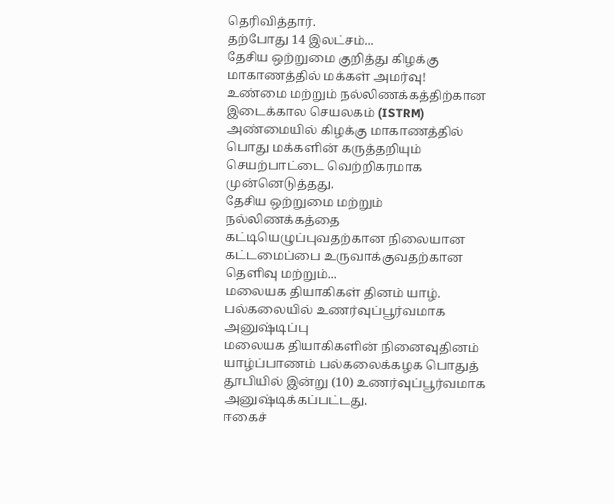தெரிவித்தார்.
தற்போது 14 இலட்சம்...
தேசிய ஒற்றுமை குறித்து கிழக்கு மாகாணத்தில் மக்கள் அமர்வு!
உண்மை மற்றும் நல்லிணக்கத்திற்கான இடைக்கால செயலகம் (ISTRM) அண்மையில் கிழக்கு மாகாணத்தில் பொது மக்களின் கருத்தறியும் செயற்பாட்டை வெற்றிகரமாக முன்னெடுத்தது.
தேசிய ஒற்றுமை மற்றும் நல்லிணக்கத்தை கட்டியெழுப்புவதற்கான நிலையான கட்டமைப்பை உருவாக்குவதற்கான தெளிவு மற்றும்...
மலையக தியாகிகள் தினம் யாழ். பல்கலையில் உணர்வுப்பூர்வமாக அனுஷ்டிப்பு
மலையக தியாகிகளின் நினைவுதினம் யாழ்ப்பாணம் பல்கலைக்கழக பொதுத் தூபியில் இன்று (10) உணர்வுப்பூர்வமாக அனுஷ்டிக்கப்பட்டது.
ஈகைச்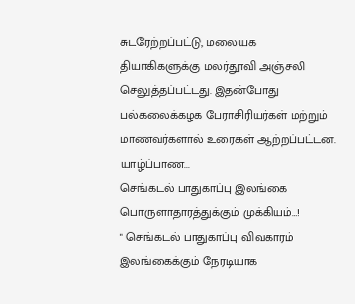சுடரேற்றப்பட்டு, மலையக தியாகிகளுக்கு மலர்தூவி அஞ்சலி செலுத்தப்பட்டது. இதன்போது பல்கலைக்கழக பேராசிரியர்கள் மற்றும் மாணவர்களால் உரைகள் ஆற்றப்பட்டன.
யாழ்ப்பாண...
செங்கடல் பாதுகாப்பு இலங்கை பொருளாதாரத்துக்கும் முக்கியம்…!
" செங்கடல் பாதுகாப்பு விவகாரம் இலங்கைக்கும் நேரடியாக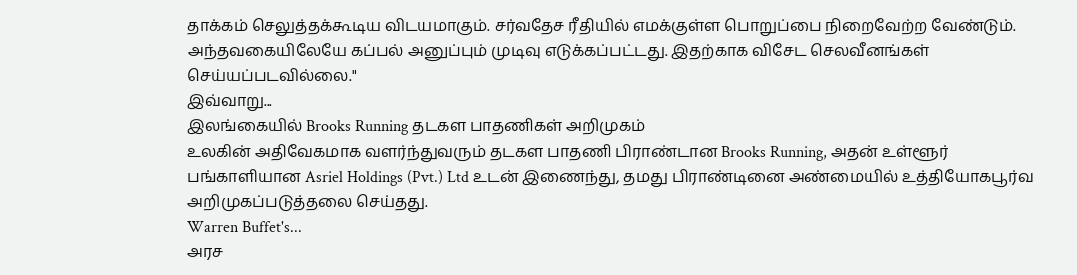தாக்கம் செலுத்தக்கூடிய விடயமாகும். சர்வதேச ரீதியில் எமக்குள்ள பொறுப்பை நிறைவேற்ற வேண்டும். அந்தவகையிலேயே கப்பல் அனுப்பும் முடிவு எடுக்கப்பட்டது. இதற்காக விசேட செலவீனங்கள் செய்யப்படவில்லை."
இவ்வாறு...
இலங்கையில் Brooks Running தடகள பாதணிகள் அறிமுகம்
உலகின் அதிவேகமாக வளர்ந்துவரும் தடகள பாதணி பிராண்டான Brooks Running, அதன் உள்ளூர் பங்காளியான Asriel Holdings (Pvt.) Ltd உடன் இணைந்து, தமது பிராண்டினை அண்மையில் உத்தியோகபூர்வ அறிமுகப்படுத்தலை செய்தது.
Warren Buffet's...
அரச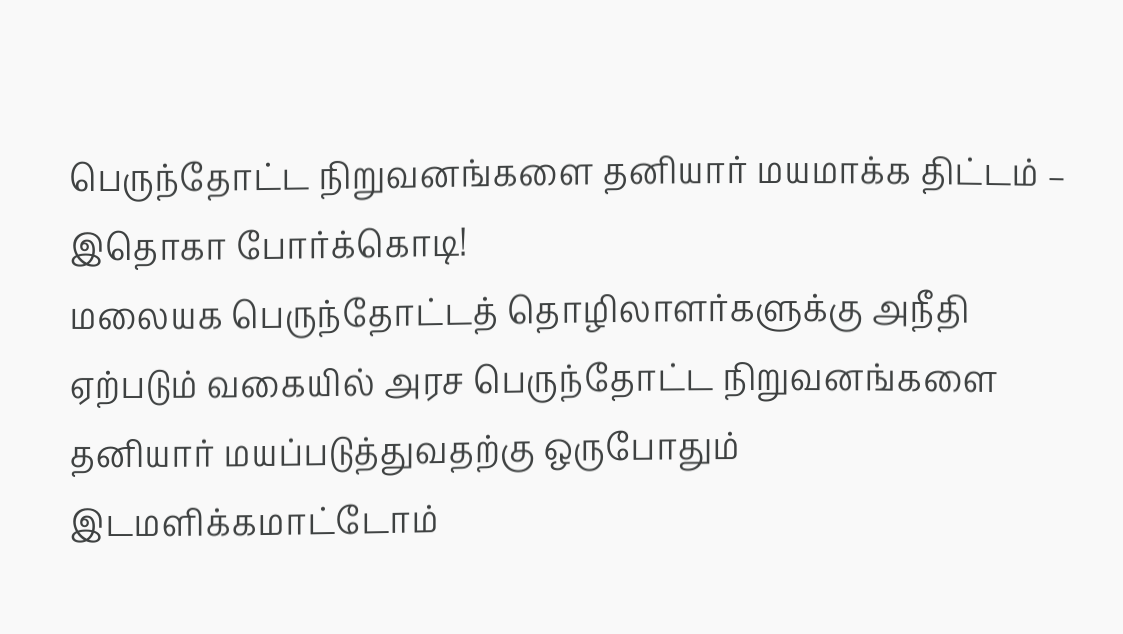பெருந்தோட்ட நிறுவனங்களை தனியார் மயமாக்க திட்டம் – இதொகா போர்க்கொடி!
மலையக பெருந்தோட்டத் தொழிலாளர்களுக்கு அநீதி ஏற்படும் வகையில் அரச பெருந்தோட்ட நிறுவனங்களை தனியார் மயப்படுத்துவதற்கு ஒருபோதும் இடமளிக்கமாட்டோம்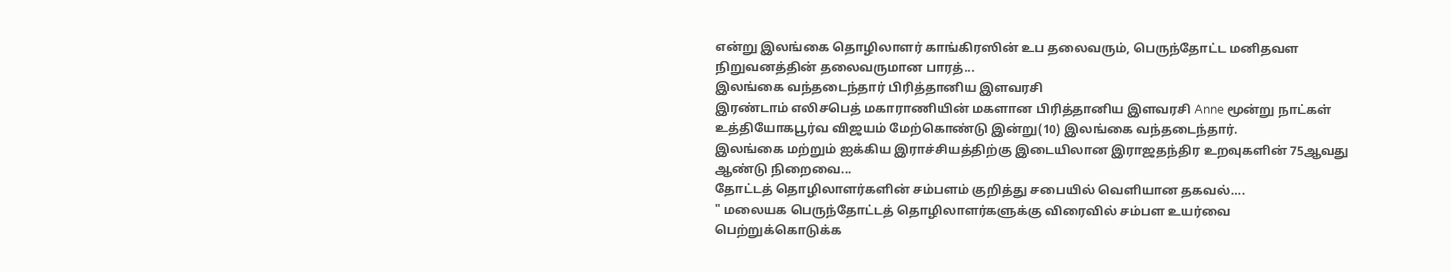என்று இலங்கை தொழிலாளர் காங்கிரஸின் உப தலைவரும், பெருந்தோட்ட மனிதவள நிறுவனத்தின் தலைவருமான பாரத்...
இலங்கை வந்தடைந்தார் பிரித்தானிய இளவரசி
இரண்டாம் எலிசபெத் மகாராணியின் மகளான பிரித்தானிய இளவரசி Anne மூன்று நாட்கள் உத்தியோகபூர்வ விஜயம் மேற்கொண்டு இன்று(10) இலங்கை வந்தடைந்தார்.
இலங்கை மற்றும் ஐக்கிய இராச்சியத்திற்கு இடையிலான இராஜதந்திர உறவுகளின் 75ஆவது ஆண்டு நிறைவை...
தோட்டத் தொழிலாளர்களின் சம்பளம் குறித்து சபையில் வெளியான தகவல்….
" மலையக பெருந்தோட்டத் தொழிலாளர்களுக்கு விரைவில் சம்பள உயர்வை பெற்றுக்கொடுக்க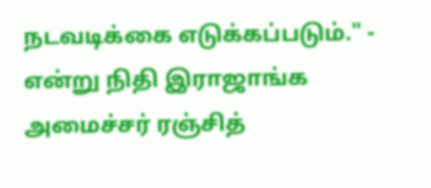நடவடிக்கை எடுக்கப்படும்." - என்று நிதி இராஜாங்க அமைச்சர் ரஞ்சித்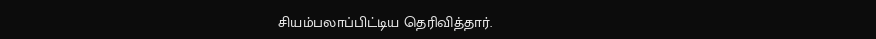சியம்பலாப்பிட்டிய தெரிவித்தார்.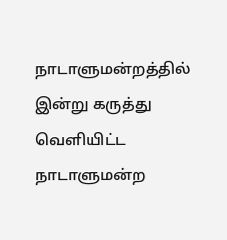நாடாளுமன்றத்தில் இன்று கருத்து வெளியிட்ட நாடாளுமன்ற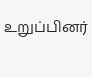உறுப்பினர்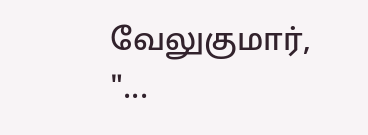வேலுகுமார்,
"...